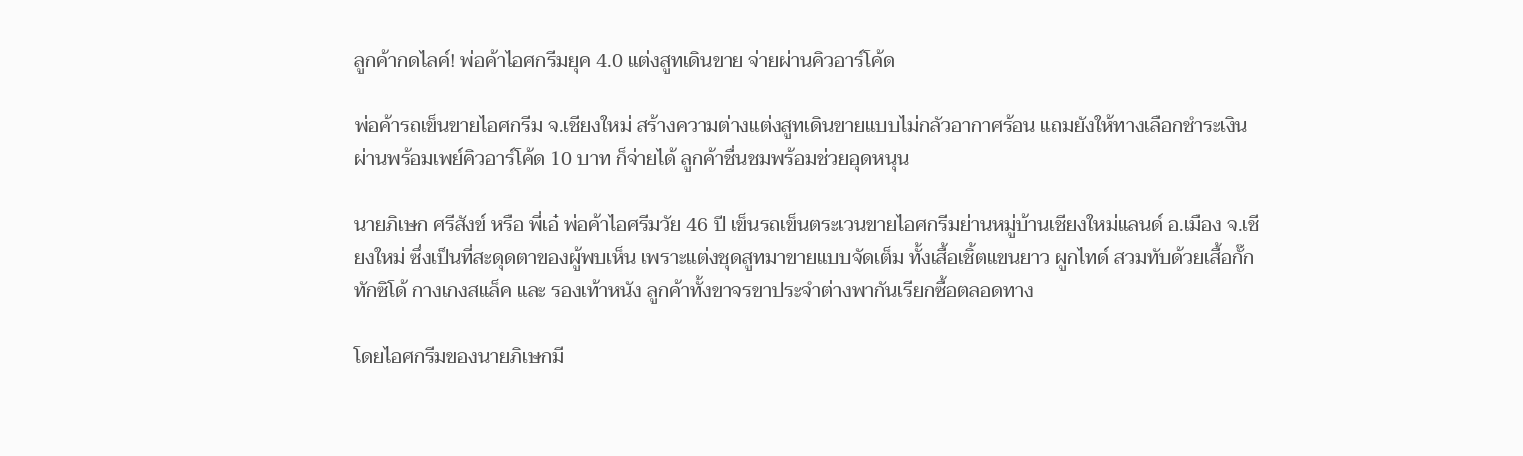ลูกค้ากดไลค์! พ่อค้าไอศกรีมยุค 4.0 แต่งสูทเดินขาย จ่ายผ่านคิวอาร์โค้ด

พ่อค้ารถเข็นขายไอศกรีม จ.เชียงใหม่ สร้างความต่างแต่งสูทเดินขายแบบไม่กลัวอากาศร้อน แถมยังให้ทางเลือกชำระเงินผ่านพร้อมเพย์คิวอาร์โค้ด 10 บาท ก็จ่ายได้ ลูกค้าชื่นชมพร้อมช่วยอุดหนุน

นายภิเษก ศรีสังข์ หรือ พี่เอ๋ พ่อค้าไอศรีมวัย 46 ปี เข็นรถเข็นตระเวนขายไอศกรีมย่านหมู่บ้านเชียงใหม่แลนด์ อ.เมือง จ.เชียงใหม่ ซึ่งเป็นที่สะดุดตาของผู้พบเห็น เพราะแต่งชุดสูทมาขายแบบจัดเต็ม ทั้งเสื้อเชิ้ตแขนยาว ผูกไทด์ สวมทับด้วยเสื้อกั๊กทักซิโด้ กางเกงสแล็ค และ รองเท้าหนัง ลูกค้าทั้งขาจรขาประจำต่างพากันเรียกซื้อตลอดทาง

โดยไอศกรีมของนายภิเษกมี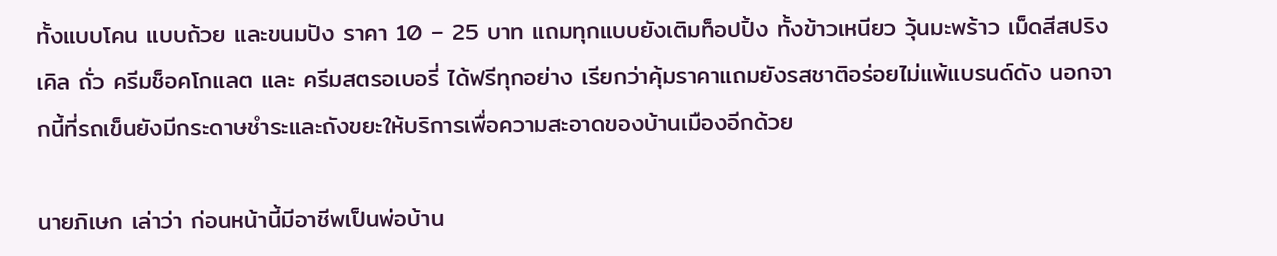ทั้งแบบโคน แบบถ้วย และขนมปัง ราคา 10 – 25 บาท แถมทุกแบบยังเติมท็อปปิ้ง ทั้งข้าวเหนียว วุ้นมะพร้าว เม็ดสีสปริงเคิล ถั่ว ครีมช็อคโกแลต และ ครีมสตรอเบอรี่ ได้ฟรีทุกอย่าง เรียกว่าคุ้มราคาแถมยังรสชาติอร่อยไม่แพ้แบรนด์ดัง นอกจากนี้ที่รถเข็นยังมีกระดาษชำระและถังขยะให้บริการเพื่อความสะอาดของบ้านเมืองอีกด้วย

นายภิเษก เล่าว่า ก่อนหน้านี้มีอาชีพเป็นพ่อบ้าน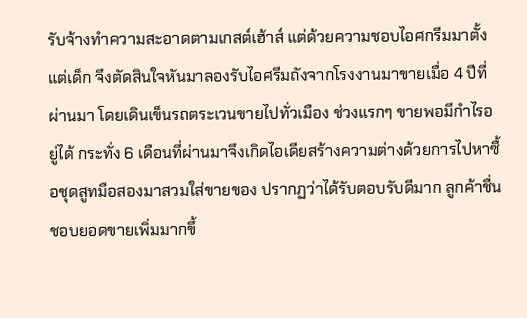รับจ้างทำความสะอาดตามเกสต์เฮ้าส์ แต่ด้วยความชอบไอศกรีมมาตั้งแต่เด็ก จึงตัดสินใจหันมาลองรับไอศรีมถังจากโรงงานมาขายเมื่อ 4 ปีที่ผ่านมา โดยเดินเข็นรถตระเวนขายไปทั่วเมือง ช่วงแรกๆ ขายพอมีกำไรอยู่ได้ กระทั่ง 6 เดือนที่ผ่านมาจึงเกิดไอเดียสร้างความต่างด้วยการไปหาซื้อชุดสูทมือสองมาสวมใส่ขายของ ปรากฏว่าได้รับตอบรับดีมาก ลูกค้าชื่นชอบยอดขายเพิ่มมากขึ้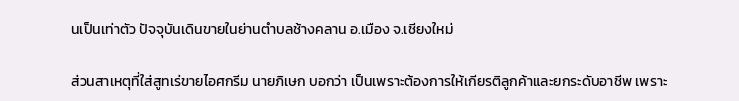นเป็นเท่าตัว ปัจจุบันเดินขายในย่านตำบลช้างคลาน อ.เมือง จ.เชียงใหม่

ส่วนสาเหตุที่ใส่สูทเร่ขายไอศกรีม นายภิเษก บอกว่า เป็นเพราะต้องการให้เกียรติลูกค้าและยกระดับอาชีพ เพราะ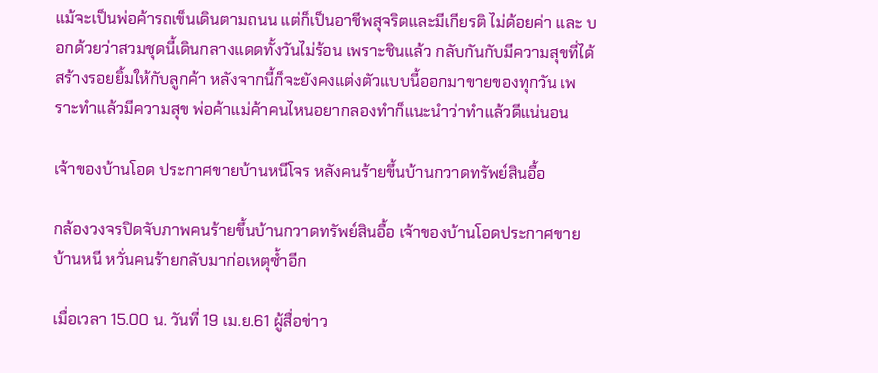แม้จะเป็นพ่อค้ารถเข็นเดินตามถนน แต่ก็เป็นอาชีพสุจริตและมีเกียรติ ไม่ด้อยค่า และ บอกด้วยว่าสวมชุดนี้เดินกลางแดดทั้งวันไม่ร้อน เพราะชินแล้ว กลับกันกับมีความสุขที่ได้สร้างรอยยิ้มให้กับลูกค้า หลังจากนี้ก็จะยังคงแต่งตัวแบบนี้ออกมาขายของทุกวัน เพราะทำแล้วมีความสุข พ่อค้าแม่ค้าคนไหนอยากลองทำก็แนะนำว่าทำแล้วดีแน่นอน

เจ้าของบ้านโอด ประกาศขายบ้านหนีโจร หลังคนร้ายขึ้นบ้านกวาดทรัพย์สินอื้อ

กล้องวงจรปิดจับภาพคนร้ายขึ้นบ้านกวาดทรัพย์สินอื้อ เจ้าของบ้านโอดประกาศขายบ้านหนี หวั่นคนร้ายกลับมาก่อเหตุซ้ำอีก

เมื่อเวลา 15.00 น. วันที่ 19 เม.ย.61 ผู้สื่อข่าว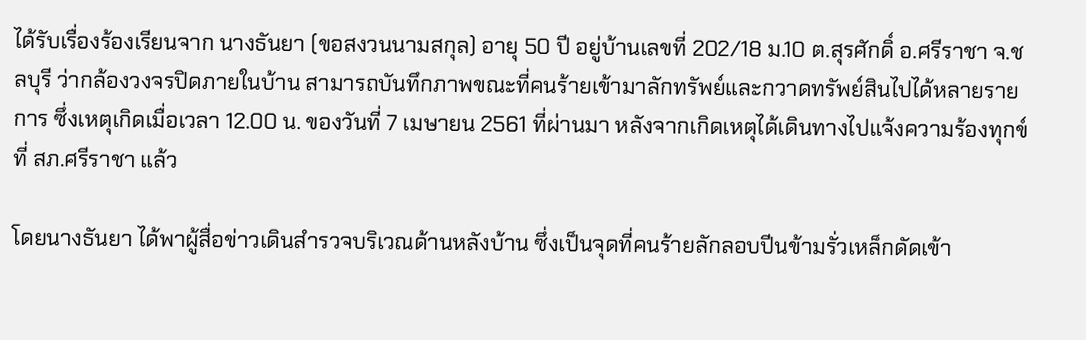ได้รับเรื่องร้องเรียนจาก นางธันยา (ขอสงวนนามสกุล) อายุ 50 ปี อยู่บ้านเลขที่ 202/18 ม.10 ต.สุรศักดิ์ อ.ศรีราชา จ.ชลบุรี ว่ากล้องวงจรปิดภายในบ้าน สามารถบันทึกภาพขณะที่คนร้ายเข้ามาลักทรัพย์และกวาดทรัพย์สินไปได้หลายรายการ ซึ่งเหตุเกิดเมื่อเวลา 12.00 น. ของวันที่ 7 เมษายน 2561 ที่ผ่านมา หลังจากเกิดเหตุได้เดินทางไปแจ้งความร้องทุกข์ ที่ สภ.ศรีราชา แล้ว

โดยนางธันยา ได้พาผู้สื่อข่าวเดินสำรวจบริเวณด้านหลังบ้าน ซึ่งเป็นจุดที่คนร้ายลักลอบปีนข้ามรั่วเหล็กดัดเข้า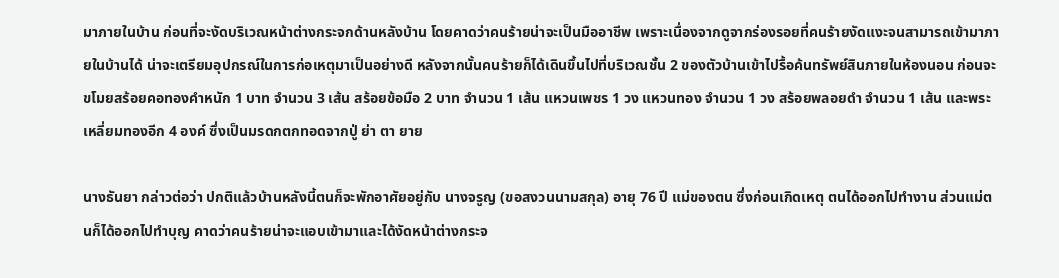มาภายในบ้าน ก่อนที่จะงัดบริเวณหน้าต่างกระจกด้านหลังบ้าน โดยคาดว่าคนร้ายน่าจะเป็นมืออาชีพ เพราะเนื่องจากดูจากร่องรอยที่คนร้ายงัดแงะจนสามารถเข้ามาภายในบ้านได้ น่าจะเตรียมอุปกรณ์ในการก่อเหตุมาเป็นอย่างดี หลังจากนั้นคนร้ายก็ได้เดินขึ้นไปที่บริเวณชั้น 2 ของตัวบ้านเข้าไปรื้อค้นทรัพย์สินภายในห้องนอน ก่อนจะขโมยสร้อยคอทองคำหนัก 1 บาท จำนวน 3 เส้น สร้อยข้อมือ 2 บาท จำนวน 1 เส้น แหวนเพชร 1 วง แหวนทอง จำนวน 1 วง สร้อยพลอยดำ จำนวน 1 เส้น และพระเหลี่ยมทองอีก 4 องค์ ซึ่งเป็นมรดกตกทอดจากปู่ ย่า ตา ยาย

นางธันยา กล่าวต่อว่า ปกติแล้วบ้านหลังนี้ตนก็จะพักอาศัยอยู่กับ นางจรูญ (ขอสงวนนามสกุล) อายุ 76 ปี แม่ของตน ซึ่งก่อนเกิดเหตุ ตนได้ออกไปทำงาน ส่วนแม่ตนก็ได้ออกไปทำบุญ คาดว่าคนร้ายน่าจะแอบเข้ามาและได้งัดหน้าต่างกระจ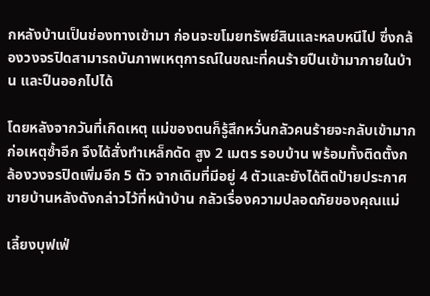กหลังบ้านเป็นช่องทางเข้ามา ก่อนจะขโมยทรัพย์สินและหลบหนีไป ซึ่งกล้องวงจรปิดสามารถบันภาพเหตุการณ์ในขณะที่คนร้ายปืนเข้ามาภายในบ้าน และปืนออกไปได้

โดยหลังจากวันที่เกิดเหตุ แม่ของตนก็รู้สึกหวั่นกลัวคนร้ายจะกลับเข้ามากก่อเหตุซ้ำอีก จึงได้สั่งทำเหล็กดัด สูง 2 เมตร รอบบ้าน พร้อมทั้งติดตั้งกล้องวงจรปิดเพิ่มอีก 5 ตัว จากเดิมที่มีอยู่ 4 ตัวและยังได้ติดป้ายประกาศขายบ้านหลังดังกล่าวไว้ที่หน้าบ้าน กลัวเรื่องความปลอดภัยของคุณแม่

เลี้ยงบุฟเฟ่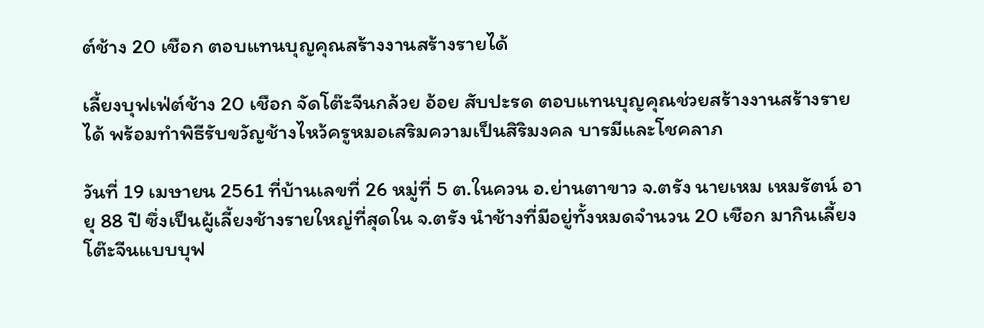ต์ช้าง 20 เชือก ตอบแทนบุญคุณสร้างงานสร้างรายได้

เลี้ยงบุฟเฟ่ต์ช้าง 20 เชือก จัดโต๊ะจีนกล้วย อ้อย สับปะรด ตอบแทนบุญคุณช่วยสร้างงานสร้างรายได้ พร้อมทำพิธีรับขวัญช้างไหว้ครูหมอเสริมความเป็นสิริมงคล บารมีและโชคลาภ

วันที่ 19 เมษายน 2561 ที่บ้านเลขที่ 26 หมู่ที่ 5 ต.ในควน อ.ย่านตาขาว จ.ตรัง นายเหม เหมรัตน์ อายุ 88 ปี ซึ่งเป็นผู้เลี้ยงช้างรายใหญ่ที่สุดใน จ.ตรัง นำช้างที่มีอยู่ทั้งหมดจำนวน 20 เชือก มากินเลี้ยงโต๊ะจีนแบบบุฟ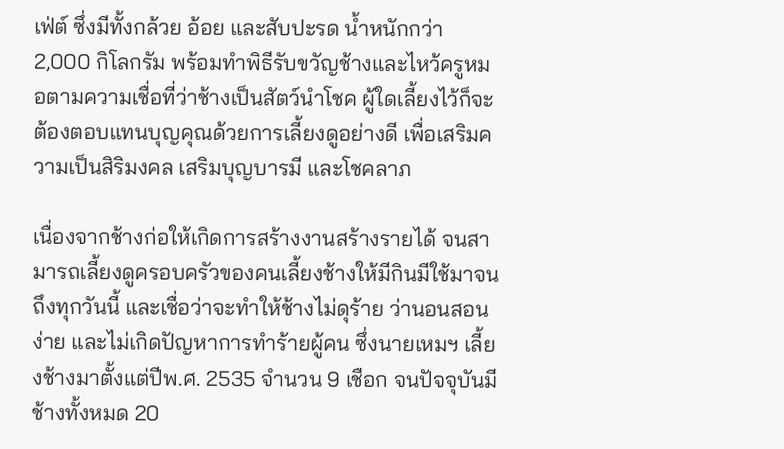เฟ่ต์ ซึ่งมีทั้งกล้วย อ้อย และสับปะรด น้ำหนักกว่า 2,000 กิโลกรัม พร้อมทำพิธีรับขวัญช้างและไหว้ครูหมอตามความเชื่อที่ว่าช้างเป็นสัตว์นำโชค ผู้ใดเลี้ยงไว้ก็จะต้องตอบแทนบุญคุณด้วยการเลี้ยงดูอย่างดี เพื่อเสริมความเป็นสิริมงคล เสริมบุญบารมี และโชคลาภ

เนื่องจากช้างก่อให้เกิดการสร้างงานสร้างรายได้ จนสามารถเลี้ยงดูครอบครัวของคนเลี้ยงช้างให้มีกินมีใช้มาจนถึงทุกวันนี้ และเชื่อว่าจะทำให้ช้างไม่ดุร้าย ว่านอนสอนง่าย และไม่เกิดปัญหาการทำร้ายผู้คน ซึ่งนายเหมฯ เลี้ยงช้างมาตั้งแต่ปีพ.ศ. 2535 จำนวน 9 เชือก จนปัจจุบันมีช้างทั้งหมด 20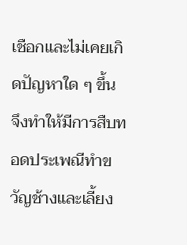เชือกและไม่เคยเกิดปัญหาใด ๆ ขึ้น จึงทำให้มีการสืบทอดประเพณีทำขวัญช้างและเลี้ยง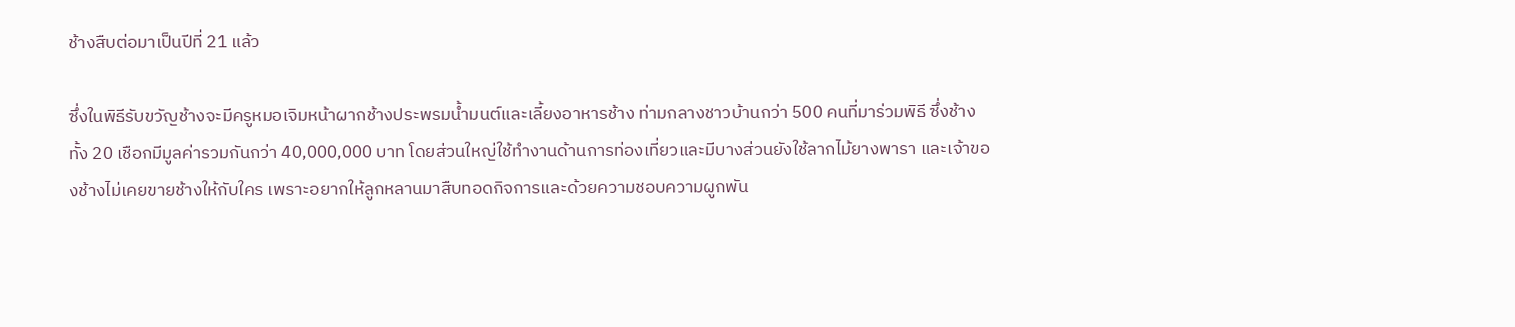ช้างสืบต่อมาเป็นปีที่ 21 แล้ว

ซึ่งในพิธีรับขวัญช้างจะมีครูหมอเจิมหน้าผากช้างประพรมน้ำมนต์และเลี้ยงอาหารช้าง ท่ามกลางชาวบ้านกว่า 500 คนที่มาร่วมพิธี ซึ่งช้างทั้ง 20 เชือกมีมูลค่ารวมกันกว่า 40,000,000 บาท โดยส่วนใหญ่ใช้ทำงานด้านการท่องเที่ยวและมีบางส่วนยังใช้ลากไม้ยางพารา และเจ้าของช้างไม่เคยขายช้างให้กับใคร เพราะอยากให้ลูกหลานมาสืบทอดกิจการและด้วยความชอบความผูกพัน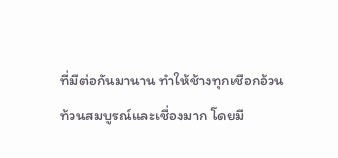ที่มีต่อกันมานาน ทำให้ช้างทุกเชือกอ้วนท้วนสมบูรณ์และเชื่องมาก โดยมี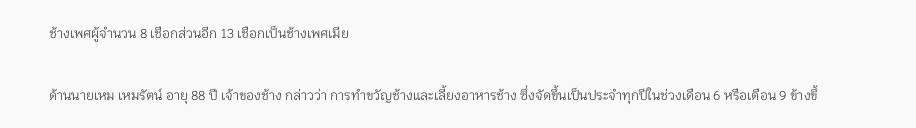ช้างเพศผู้จำนวน 8 เชือกส่วนอีก 13 เชือกเป็นช้างเพศเมีย

ด้านนายเหม เหมรัตน์ อายุ 88 ปี เจ้าของช้าง กล่าวว่า การทำขวัญช้างและเลี้ยงอาหารช้าง ซึ่งจัดขึ้นเป็นประจำทุกปีในช่วงเดือน 6 หรือเดือน 9 ข้างขึ้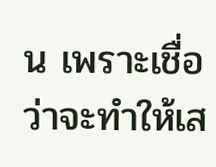น เพราะเชื่อว่าจะทำให้เส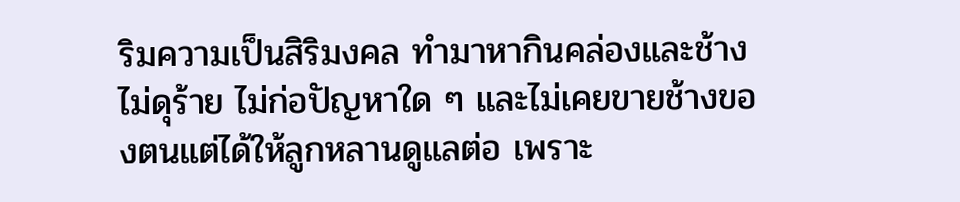ริมความเป็นสิริมงคล ทำมาหากินคล่องและช้างไม่ดุร้าย ไม่ก่อปัญหาใด ๆ และไม่เคยขายช้างของตนแต่ได้ให้ลูกหลานดูแลต่อ เพราะ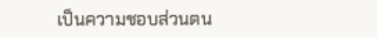เป็นความชอบส่วนตน